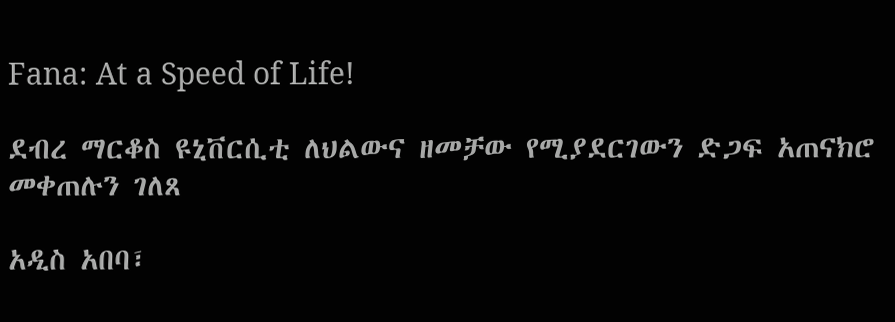Fana: At a Speed of Life!

ደብረ ማርቆስ ዩኒቨርሲቲ ለህልውና ዘመቻው የሚያደርገውን ድጋፍ አጠናክሮ መቀጠሉን ገለጸ

አዲስ አበባ፣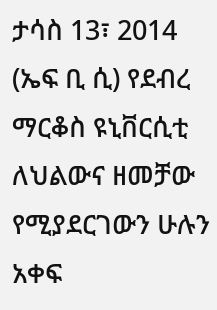ታሳስ 13፣ 2014 (ኤፍ ቢ ሲ) የደብረ ማርቆስ ዩኒቨርሲቲ ለህልውና ዘመቻው የሚያደርገውን ሁሉን አቀፍ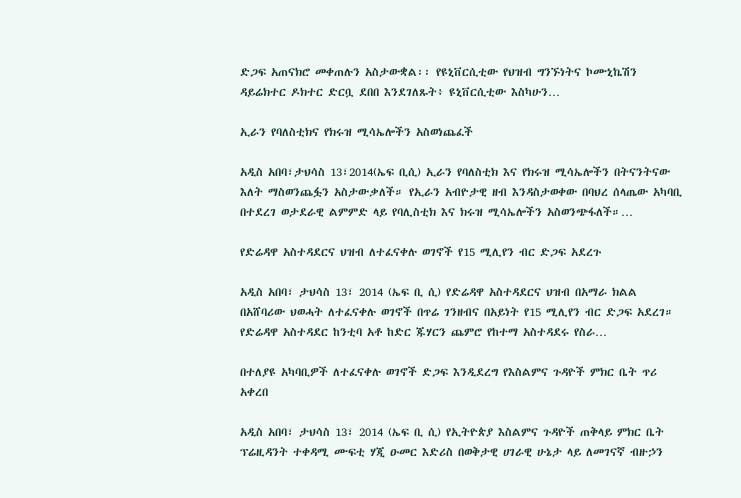ድጋፍ አጠናክሮ መቀጠሉን አስታውቋል፡፡ የዩኒቨርሲቲው የህዝብ ግንኙነትና ኮሙኒኬሽን ዳይሬክተር ዶክተር ድርቧ ደበበ እንደገለጹት፥ ዩኒቨርሲቲው እስካሁን…

ኢራን የባለስቲክና የክሩዝ ሚሳኤሎችን አስወነጨፈች

አዲስ አበባ፣ታህሳስ 13፣2014(ኤፍ ቢሲ) ኢራን የባለስቲክ እና የክሩዝ ሚሳኤሎችን በትናንትናው እለት ማስወንጨፏን አስታውቃለች። የኢራን አብዮታዊ ዘብ እንዳስታወቀው በባህረ ሰላጤው አካባቢ በተደረገ ወታደራዊ ልምምድ ላይ የባሊስቲክ እና ክሩዝ ሚሳኤሎችን አስወንጭፋለች።…

የድሬዳዋ አስተዳደርና ህዝብ ለተፈናቀሉ ወገኖች የ15 ሚሊየን ብር ድጋፍ አደረጉ

አዲስ አበባ፣ ታህሳስ 13፣ 2014 (ኤፍ ቢ ሲ) የድሬዳዋ አስተዳደርና ህዝብ በአማራ ክልል በአሸባሪው ህወሓት ለተፈናቀሉ ወገኖች በጥሬ ገንዘብና በአይነት የ15 ሚሊየን ብር ድጋፍ አደረገ። የድሬዳዋ አስተዳደር ከንቲባ አቶ ከድር ጁሃርን ጨምሮ የከተማ አስተዳደሩ የስራ…

በተለያዩ አካባቢዎች ለተፈናቀሉ ወገኖች ድጋፍ እንዲደረግ የእስልምና ጉዳዮች ምክር ቤት ጥሪ አቀረበ

አዲስ አበባ፣ ታህሳስ 13፣ 2014 (ኤፍ ቢ ሲ) የኢትዮጵያ እስልምና ጉዳዮች ጠቅላይ ምክር ቤት ፕሬዚዳንት ተቀዳሚ ሙፍቲ ሃጂ ዑመር እድሪስ በወቅታዊ ሀገራዊ ሁኔታ ላይ ለመገናኛ ብዙኃን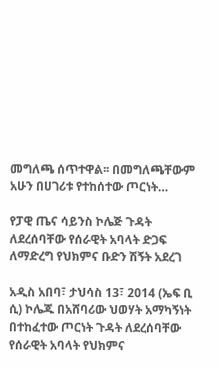መግለጫ ሰጥተዋል፡፡ በመግለጫቸውም አሁን በሀገሪቱ የተከሰተው ጦርነት…

የፓዊ ጤና ሳይንስ ኮሌጅ ጉዳት ለደረሰባቸው የሰራዊት አባላት ድጋፍ ለማድረግ የህክምና ቡድን ሽኝት አደረገ

አዲስ አበባ፣ ታህሳስ 13፣ 2014 (ኤፍ ቢ ሲ) ኮሌጁ በአሸባሪው ህወሃት አማካኝነት በተከፈተው ጦርነት ጉዳት ለደረሰባቸው የሰራዊት አባላት የህክምና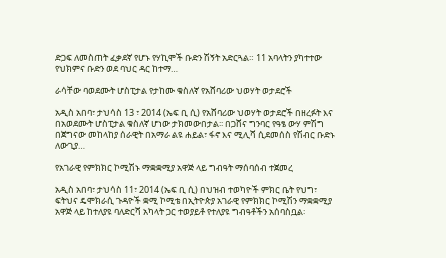ድጋፍ ለመስጠት ፈቃደኛ የሆኑ የሃኪሞች ቡድን ሽኝት አድርጓል። 11 አባላትን ያካተተው የህክምና ቡድን ወደ ባህር ዳር ከተማ…

ራሳቸው ባወደሙት ሆስፒታል የታከሙ ቁስለኛ የአሸባሪው ህወሃት ወታደሮች

አዲስ አበባ፣ ታህሳስ 13 ፣ 2014 (ኤፍ ቢ ሲ) የአሸባሪው ህወሃት ወታደሮች በዘረፉት እና በአወደሙት ሆስፒታል ቁስለኛ ሆነው ታክመውበታል፡፡ በጋሸና ግንባር የዓፄ ውሃ ምሽግ በጀግናው መከላከያ ሰራዊት በአማራ ልዩ ሐይል፣ ፋኖ እና ሚሊሻ ሲደመሰስ የሽብር ቡድኑ ለውጊያ…

የአገራዊ የምክክር ኮሚሽኑ ማቋቋሚያ አዋጅ ላይ ግብዓት ማሰባሰብ ተጀመረ

አዲስ አበባ፣ ታህሳስ 11፣ 2014 (ኤፍ ቢ ሲ) በህዝብ ተወካዮች ምክር ቤት የህግ፣ ፍትህና ዴሞክራሲ ጉዳዮች ቋሚ ኮሚቴ በኢትዮጵያ አገራዊ የምክክር ኮሚሽን ማቋቋሚያ አዋጅ ላይ ከተለያዩ ባለድርሻ አካላት ጋር ተወያይቶ የተለያዩ ግብዓቶችን አሰባስቧል፡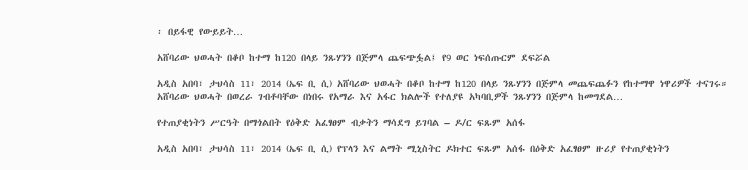፡ በይፋዊ የውይይት…

አሸባሪው ህወሓት በቆቦ ከተማ ከ120 በላይ ንጹሃንን በጅምላ ጨፍጭፏል፤ የ9 ወር ነፍሰጡርም ደፍሯል

አዲስ አበባ፣ ታህሳስ 11፣ 2014 (ኤፍ ቢ ሲ) አሸባሪው ህወሓት በቆቦ ከተማ ከ120 በላይ ንጹሃንን በጅምላ መጨፍጨፉን የከተማዋ ነዋሪዎች ተናገሩ። አሸባሪው ህወሓት በወረራ ገብቶባቸው በነበሩ የአማራ እና አፋር ክልሎች የተለያዩ አካባቢዎች ንጹሃንን በጅምላ ከመግደል…

የተጠያቂነትን ሥርዓት በማጎልበት የዕቅድ አፈፃፀም ብቃትን ማሳደግ ይገባል – ዶ/ር ፍጹም አሰፋ

አዲስ አበባ፣ ታህሳስ 11፣ 2014 (ኤፍ ቢ ሲ) የፕላን እና ልማት ሚኒስትር ዶክተር ፍጹም አሰፋ በዕቅድ አፈፃፀም ዙሪያ የተጠያቂነትን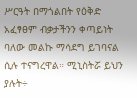ሥርዓት በማጎልበት የዕቅድ አፈፃፀም ብቃታችንን ቀጣይነት ባለው መልኩ ማሳደግ ይገባናል ሲሉ ተናግረዋል። ሚኒስትሯ ይህን ያሉት÷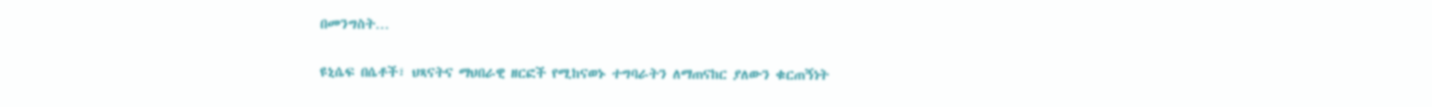በመንግስት…

ዩኒሴፍ በሴቶች፣ ህጻናትና ማህበራዊ ዘርፎች የሚከናወኑ ተግባራትን ለማጠናከር ያለውን ቁርጠኝነት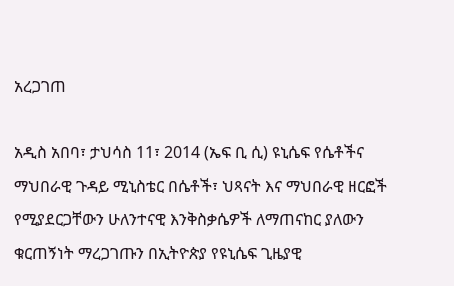አረጋገጠ

አዲስ አበባ፣ ታህሳስ 11፣ 2014 (ኤፍ ቢ ሲ) ዩኒሴፍ የሴቶችና ማህበራዊ ጉዳይ ሚኒስቴር በሴቶች፣ ህጻናት እና ማህበራዊ ዘርፎች የሚያደርጋቸውን ሁለንተናዊ እንቅስቃሴዎች ለማጠናከር ያለውን ቁርጠኝነት ማረጋገጡን በኢትዮጵያ የዩኒሴፍ ጊዜያዊ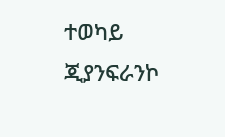ተወካይ ጂያንፍራንኮ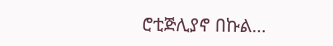ሮቲጅሊያኖ በኩል…